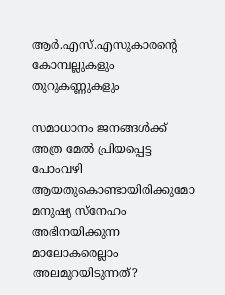ആർ.എസ്.എസുകാരന്റെ കോമ്പല്ലുകളും തുറുകണ്ണുകളും

സമാധാനം ജനങ്ങൾക്ക് അത്ര മേൽ പ്രിയപ്പെട്ട പോംവഴി ആയതുകൊണ്ടായിരിക്കുമോ മനുഷ്യ സ്‌നേഹം അഭിനയിക്കുന്ന മാലോകരെല്ലാം അലമുറയിടുന്നത്?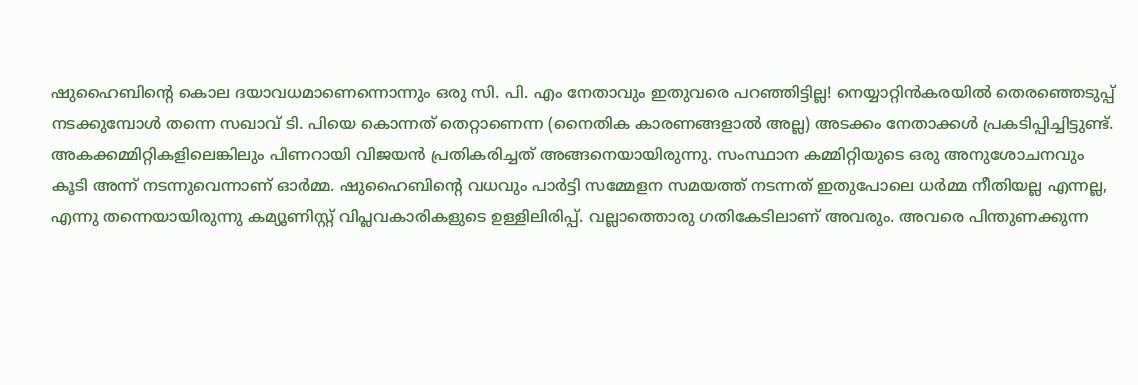ഷുഹൈബിന്റെ കൊല ദയാവധമാണെന്നൊന്നും ഒരു സി. പി. എം നേതാവും ഇതുവരെ പറഞ്ഞിട്ടില്ല! നെയ്യാറ്റിൻകരയിൽ തെരഞ്ഞെടുപ്പ് നടക്കുമ്പോൾ തന്നെ സഖാവ് ടി. പിയെ കൊന്നത് തെറ്റാണെന്ന (നൈതിക കാരണങ്ങളാൽ അല്ല) അടക്കം നേതാക്കൾ പ്രകടിപ്പിച്ചിട്ടുണ്ട്. അകക്കമ്മിറ്റികളിലെങ്കിലും പിണറായി വിജയൻ പ്രതികരിച്ചത് അങ്ങനെയായിരുന്നു. സംസ്ഥാന കമ്മിറ്റിയുടെ ഒരു അനുശോചനവും കൂടി അന്ന് നടന്നുവെന്നാണ് ഓർമ്മ. ഷുഹൈബിന്റെ വധവും പാർട്ടി സമ്മേളന സമയത്ത് നടന്നത് ഇതുപോലെ ധർമ്മ നീതിയല്ല എന്നല്ല, എന്നു തന്നെയായിരുന്നു കമ്യൂണിസ്റ്റ് വിപ്ലവകാരികളുടെ ഉള്ളിലിരിപ്പ്. വല്ലാത്തൊരു ഗതികേടിലാണ് അവരും. അവരെ പിന്തുണക്കുന്ന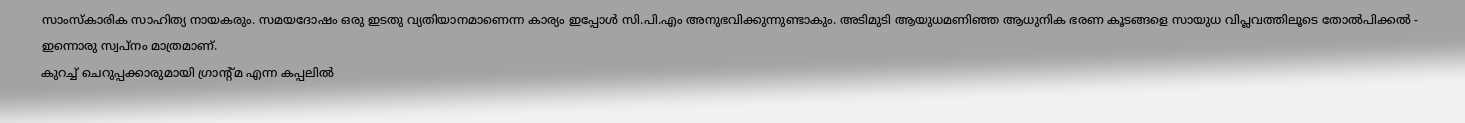സാംസ്‌കാരിക സാഹിത്യ നായകരും. സമയദോഷം ഒരു ഇടതു വ്യതിയാനമാണെന്ന കാര്യം ഇപ്പോൾ സി.പി.എം അനുഭവിക്കുന്നുണ്ടാകും. അടിമുടി ആയുധമണിഞ്ഞ ആധുനിക ഭരണ കൂടങ്ങളെ സായുധ വിപ്ലവത്തിലൂടെ തോൽപിക്കൽ - ഇന്നൊരു സ്വപ്‌നം മാത്രമാണ്.
കുറച്ച് ചെറുപ്പക്കാരുമായി ഗ്രാന്റ്മ എന്ന കപ്പലിൽ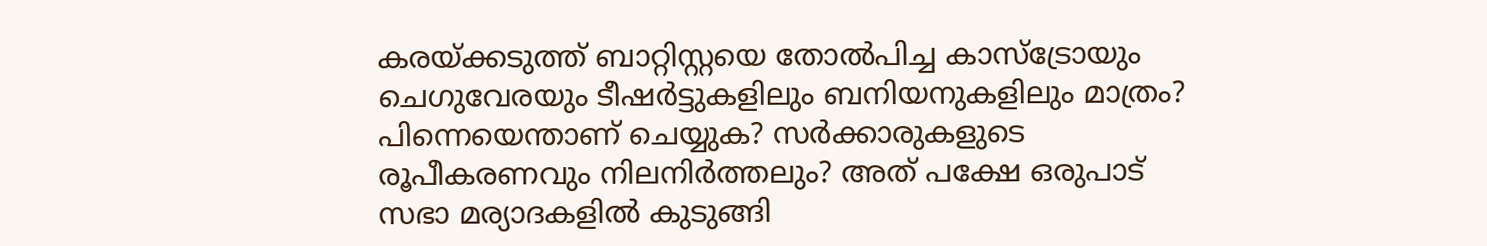കരയ്ക്കടുത്ത് ബാറ്റിസ്റ്റയെ തോൽപിച്ച കാസ്‌ട്രോയും ചെഗുവേരയും ടീഷർട്ടുകളിലും ബനിയനുകളിലും മാത്രം?
പിന്നെയെന്താണ് ചെയ്യുക? സർക്കാരുകളുടെ രൂപീകരണവും നിലനിർത്തലും? അത് പക്ഷേ ഒരുപാട് സഭാ മര്യാദകളിൽ കുടുങ്ങി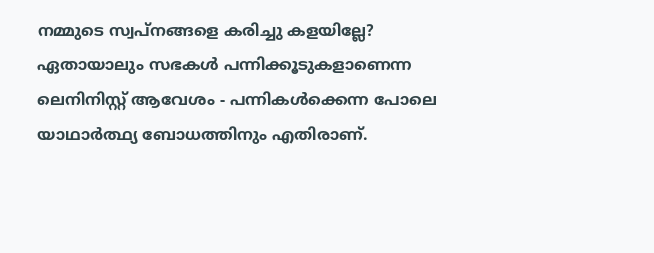നമ്മുടെ സ്വപ്‌നങ്ങളെ കരിച്ചു കളയില്ലേ? ഏതായാലും സഭകൾ പന്നിക്കൂടുകളാണെന്ന ലെനിനിസ്റ്റ് ആവേശം - പന്നികൾക്കെന്ന പോലെ യാഥാർത്ഥ്യ ബോധത്തിനും എതിരാണ്.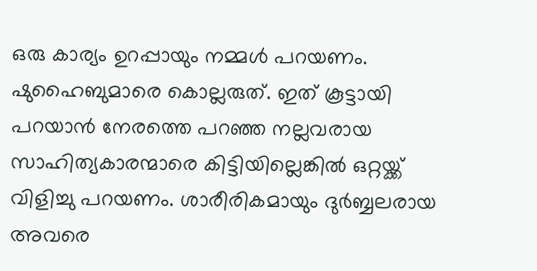ഒരു കാര്യം ഉറപ്പായും നമ്മൾ പറയണം. ഷുഹൈബുമാരെ കൊല്ലരുത്. ഇത് കൂട്ടായി പറയാൻ നേരത്തെ പറഞ്ഞ നല്ലവരായ സാഹിത്യകാരന്മാരെ കിട്ടിയില്ലെങ്കിൽ ഒറ്റയ്ക്ക് വിളിച്ചു പറയണം. ശാരീരികമായും ദുർബ്ബലരായ അവരെ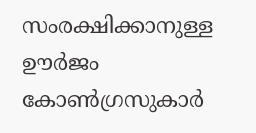സംരക്ഷിക്കാനുള്ള ഊർജം  കോൺഗ്രസുകാർ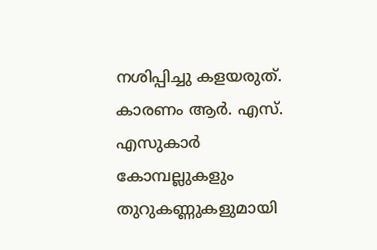നശിപ്പിച്ചു കളയരുത്. കാരണം ആർ. എസ്. എസുകാർ കോമ്പല്ലുകളും തുറുകണ്ണുകളുമായി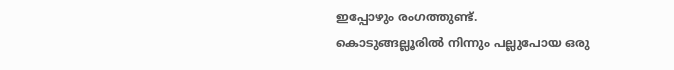ഇപ്പോഴും രംഗത്തുണ്ട്.
കൊടുങ്ങല്ലൂരിൽ നിന്നും പല്ലുപോയ ഒരു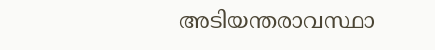അടിയന്തരാവസ്ഥാ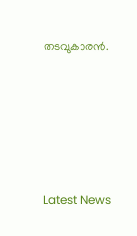തടവുകാരൻ.





Latest News